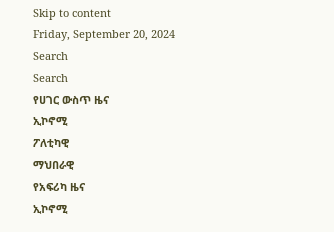Skip to content
Friday, September 20, 2024
Search
Search
የሀገር ውስጥ ዜና
ኢኮኖሚ
ፖለቲካዊ
ማህበራዊ
የአፍሪካ ዜና
ኢኮኖሚ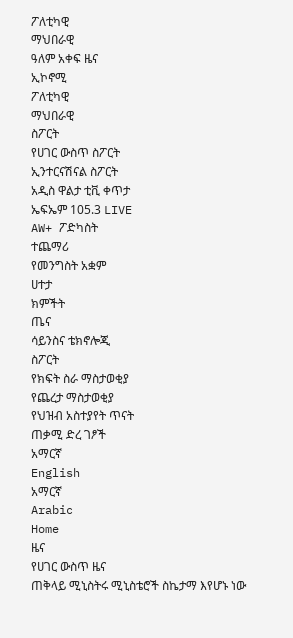ፖለቲካዊ
ማህበራዊ
ዓለም አቀፍ ዜና
ኢኮኖሚ
ፖለቲካዊ
ማህበራዊ
ስፖርት
የሀገር ውስጥ ስፖርት
ኢንተርናሽናል ስፖርት
አዲስ ዋልታ ቲቪ ቀጥታ
ኤፍኤም 105.3 LIVE
AW+ ፖድካስት
ተጨማሪ
የመንግስት አቋም
ሀተታ
ክምችት
ጤና
ሳይንስና ቴክኖሎጂ
ስፖርት
የክፍት ስራ ማስታወቂያ
የጨረታ ማስታወቂያ
የህዝብ አስተያየት ጥናት
ጠቃሚ ድረ ገፆች
አማርኛ
English
አማርኛ
Arabic
Home
ዜና
የሀገር ውስጥ ዜና
ጠቅላይ ሚኒስትሩ ሚኒስቴሮች ስኬታማ እየሆኑ ነው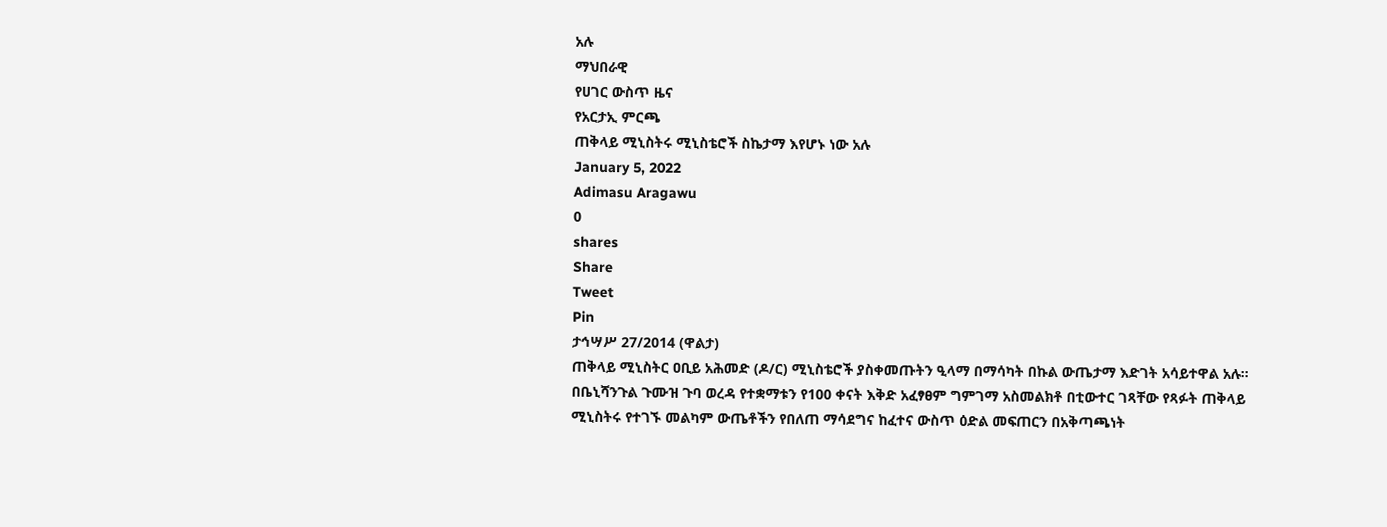አሉ
ማህበራዊ
የሀገር ውስጥ ዜና
የአርታኢ ምርጫ
ጠቅላይ ሚኒስትሩ ሚኒስቴሮች ስኬታማ እየሆኑ ነው አሉ
January 5, 2022
Adimasu Aragawu
0
shares
Share
Tweet
Pin
ታኅሣሥ 27/2014 (ዋልታ)
ጠቅላይ ሚኒስትር ዐቢይ አሕመድ (ዶ/ር) ሚኒስቴሮች ያስቀመጡትን ዒላማ በማሳካት በኩል ውጤታማ እድገት አሳይተዋል አሉ።
በቤኒሻንጉል ጉሙዝ ጉባ ወረዳ የተቋማቱን የ100 ቀናት እቅድ አፈፃፀም ግምገማ አስመልክቶ በቲውተር ገጻቸው የጻፉት ጠቅላይ ሚኒስትሩ የተገኙ መልካም ውጤቶችን የበለጠ ማሳደግና ከፈተና ውስጥ ዕድል መፍጠርን በአቅጣጫነት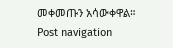መቀመጡን አሳውቀዋል።
Post navigation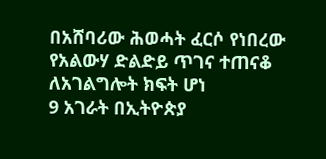በአሸባሪው ሕወሓት ፈርሶ የነበረው የአልውሃ ድልድይ ጥገና ተጠናቆ ለአገልግሎት ክፍት ሆነ
9 አገራት በኢትዮጵያ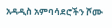አዳዲስ አምባሳደሮችን ሾሙ